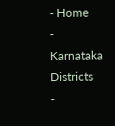- Home
- Karnataka Districts
-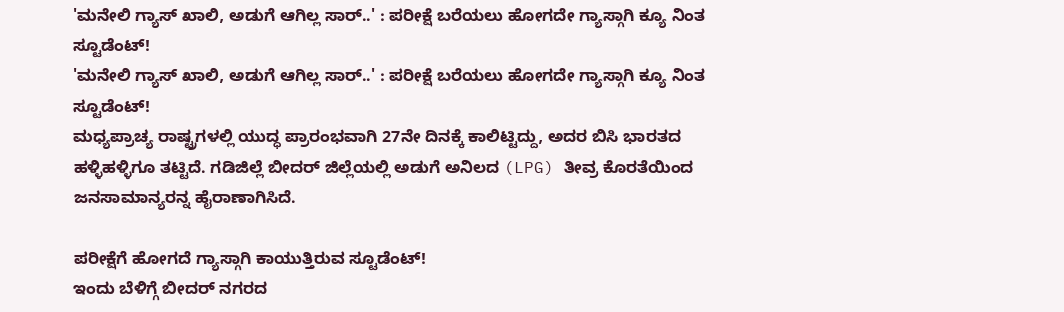'ಮನೇಲಿ ಗ್ಯಾಸ್ ಖಾಲಿ, ಅಡುಗೆ ಆಗಿಲ್ಲ ಸಾರ್..' : ಪರೀಕ್ಷೆ ಬರೆಯಲು ಹೋಗದೇ ಗ್ಯಾಸ್ಗಾಗಿ ಕ್ಯೂ ನಿಂತ ಸ್ಟೂಡೆಂಟ್!
'ಮನೇಲಿ ಗ್ಯಾಸ್ ಖಾಲಿ, ಅಡುಗೆ ಆಗಿಲ್ಲ ಸಾರ್..' : ಪರೀಕ್ಷೆ ಬರೆಯಲು ಹೋಗದೇ ಗ್ಯಾಸ್ಗಾಗಿ ಕ್ಯೂ ನಿಂತ ಸ್ಟೂಡೆಂಟ್!
ಮಧ್ಯಪ್ರಾಚ್ಯ ರಾಷ್ಟ್ರಗಳಲ್ಲಿ ಯುದ್ಧ ಪ್ರಾರಂಭವಾಗಿ 27ನೇ ದಿನಕ್ಕೆ ಕಾಲಿಟ್ಟಿದ್ದು, ಅದರ ಬಿಸಿ ಭಾರತದ ಹಳ್ಳಿಹಳ್ಳಿಗೂ ತಟ್ಟಿದೆ. ಗಡಿಜಿಲ್ಲೆ ಬೀದರ್ ಜಿಲ್ಲೆಯಲ್ಲಿ ಅಡುಗೆ ಅನಿಲದ (LPG) ತೀವ್ರ ಕೊರತೆಯಿಂದ ಜನಸಾಮಾನ್ಯರನ್ನ ಹೈರಾಣಾಗಿಸಿದೆ.

ಪರೀಕ್ಷೆಗೆ ಹೋಗದೆ ಗ್ಯಾಸ್ಗಾಗಿ ಕಾಯುತ್ತಿರುವ ಸ್ಟೂಡೆಂಟ್!
ಇಂದು ಬೆಳಿಗ್ಗೆ ಬೀದರ್ ನಗರದ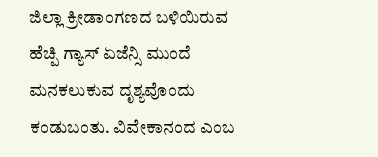ಜಿಲ್ಲಾ ಕ್ರೀಡಾಂಗಣದ ಬಳಿಯಿರುವ ಹೆಚ್ಪಿ ಗ್ಯಾಸ್ ಏಜೆನ್ಸಿ ಮುಂದೆ ಮನಕಲುಕುವ ದೃಶ್ಯವೊಂದು ಕಂಡುಬಂತು. ವಿವೇಕಾನಂದ ಎಂಬ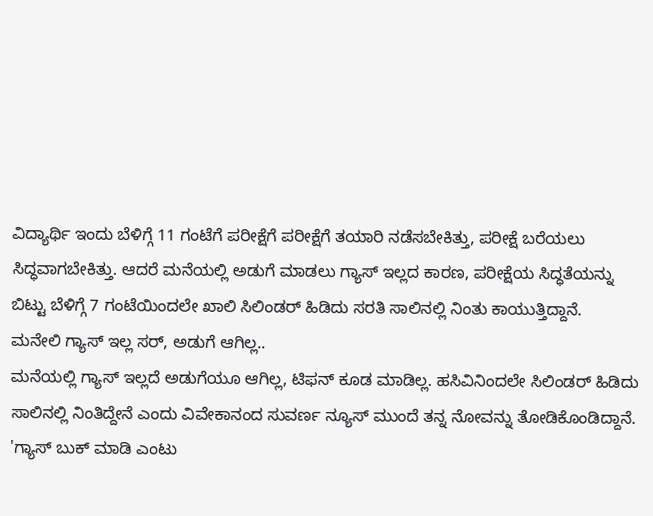ವಿದ್ಯಾರ್ಥಿ ಇಂದು ಬೆಳಿಗ್ಗೆ 11 ಗಂಟೆಗೆ ಪರೀಕ್ಷೆಗೆ ಪರೀಕ್ಷೆಗೆ ತಯಾರಿ ನಡೆಸಬೇಕಿತ್ತು, ಪರೀಕ್ಷೆ ಬರೆಯಲು ಸಿದ್ಧವಾಗಬೇಕಿತ್ತು. ಆದರೆ ಮನೆಯಲ್ಲಿ ಅಡುಗೆ ಮಾಡಲು ಗ್ಯಾಸ್ ಇಲ್ಲದ ಕಾರಣ, ಪರೀಕ್ಷೆಯ ಸಿದ್ಧತೆಯನ್ನು ಬಿಟ್ಟು ಬೆಳಿಗ್ಗೆ 7 ಗಂಟೆಯಿಂದಲೇ ಖಾಲಿ ಸಿಲಿಂಡರ್ ಹಿಡಿದು ಸರತಿ ಸಾಲಿನಲ್ಲಿ ನಿಂತು ಕಾಯುತ್ತಿದ್ದಾನೆ.
ಮನೇಲಿ ಗ್ಯಾಸ್ ಇಲ್ಲ ಸರ್, ಅಡುಗೆ ಆಗಿಲ್ಲ..
ಮನೆಯಲ್ಲಿ ಗ್ಯಾಸ್ ಇಲ್ಲದೆ ಅಡುಗೆಯೂ ಆಗಿಲ್ಲ, ಟಿಫನ್ ಕೂಡ ಮಾಡಿಲ್ಲ. ಹಸಿವಿನಿಂದಲೇ ಸಿಲಿಂಡರ್ ಹಿಡಿದು ಸಾಲಿನಲ್ಲಿ ನಿಂತಿದ್ದೇನೆ ಎಂದು ವಿವೇಕಾನಂದ ಸುವರ್ಣ ನ್ಯೂಸ್ ಮುಂದೆ ತನ್ನ ನೋವನ್ನು ತೋಡಿಕೊಂಡಿದ್ದಾನೆ. 'ಗ್ಯಾಸ್ ಬುಕ್ ಮಾಡಿ ಎಂಟು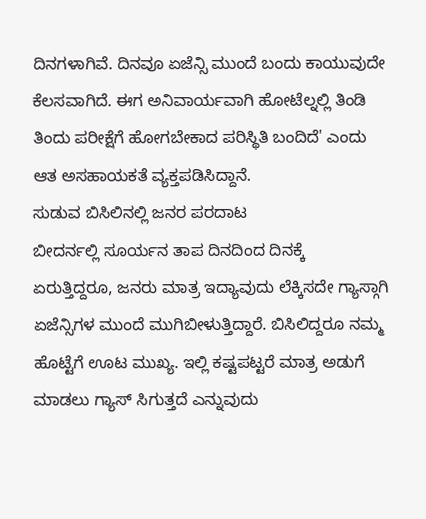ದಿನಗಳಾಗಿವೆ. ದಿನವೂ ಏಜೆನ್ಸಿ ಮುಂದೆ ಬಂದು ಕಾಯುವುದೇ ಕೆಲಸವಾಗಿದೆ. ಈಗ ಅನಿವಾರ್ಯವಾಗಿ ಹೋಟೆಲ್ನಲ್ಲಿ ತಿಂಡಿ ತಿಂದು ಪರೀಕ್ಷೆಗೆ ಹೋಗಬೇಕಾದ ಪರಿಸ್ಥಿತಿ ಬಂದಿದೆ' ಎಂದು ಆತ ಅಸಹಾಯಕತೆ ವ್ಯಕ್ತಪಡಿಸಿದ್ದಾನೆ.
ಸುಡುವ ಬಿಸಿಲಿನಲ್ಲಿ ಜನರ ಪರದಾಟ
ಬೀದರ್ನಲ್ಲಿ ಸೂರ್ಯನ ತಾಪ ದಿನದಿಂದ ದಿನಕ್ಕೆ ಏರುತ್ತಿದ್ದರೂ, ಜನರು ಮಾತ್ರ ಇದ್ಯಾವುದು ಲೆಕ್ಕಿಸದೇ ಗ್ಯಾಸ್ಗಾಗಿ ಏಜೆನ್ಸಿಗಳ ಮುಂದೆ ಮುಗಿಬೀಳುತ್ತಿದ್ದಾರೆ. ಬಿಸಿಲಿದ್ದರೂ ನಮ್ಮ ಹೊಟ್ಟೆಗೆ ಊಟ ಮುಖ್ಯ. ಇಲ್ಲಿ ಕಷ್ಟಪಟ್ಟರೆ ಮಾತ್ರ ಅಡುಗೆ ಮಾಡಲು ಗ್ಯಾಸ್ ಸಿಗುತ್ತದೆ ಎನ್ನುವುದು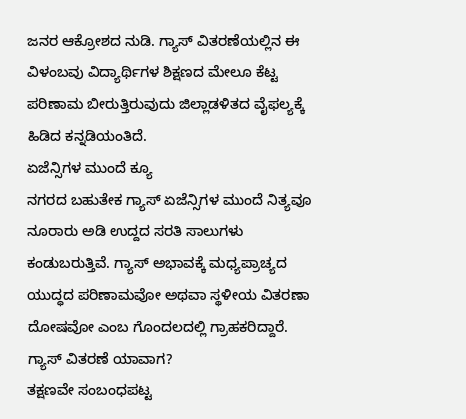ಜನರ ಆಕ್ರೋಶದ ನುಡಿ. ಗ್ಯಾಸ್ ವಿತರಣೆಯಲ್ಲಿನ ಈ ವಿಳಂಬವು ವಿದ್ಯಾರ್ಥಿಗಳ ಶಿಕ್ಷಣದ ಮೇಲೂ ಕೆಟ್ಟ ಪರಿಣಾಮ ಬೀರುತ್ತಿರುವುದು ಜಿಲ್ಲಾಡಳಿತದ ವೈಫಲ್ಯಕ್ಕೆ ಹಿಡಿದ ಕನ್ನಡಿಯಂತಿದೆ.
ಏಜೆನ್ಸಿಗಳ ಮುಂದೆ ಕ್ಯೂ
ನಗರದ ಬಹುತೇಕ ಗ್ಯಾಸ್ ಏಜೆನ್ಸಿಗಳ ಮುಂದೆ ನಿತ್ಯವೂ ನೂರಾರು ಅಡಿ ಉದ್ದದ ಸರತಿ ಸಾಲುಗಳು ಕಂಡುಬರುತ್ತಿವೆ. ಗ್ಯಾಸ್ ಅಭಾವಕ್ಕೆ ಮಧ್ಯಪ್ರಾಚ್ಯದ ಯುದ್ಧದ ಪರಿಣಾಮವೋ ಅಥವಾ ಸ್ಥಳೀಯ ವಿತರಣಾ ದೋಷವೋ ಎಂಬ ಗೊಂದಲದಲ್ಲಿ ಗ್ರಾಹಕರಿದ್ದಾರೆ.
ಗ್ಯಾಸ್ ವಿತರಣೆ ಯಾವಾಗ?
ತಕ್ಷಣವೇ ಸಂಬಂಧಪಟ್ಟ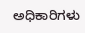ಅಧಿಕಾರಿಗಳು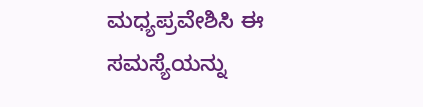ಮಧ್ಯಪ್ರವೇಶಿಸಿ ಈ ಸಮಸ್ಯೆಯನ್ನು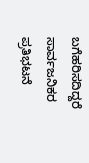ಬಗೆಹರಿಸದಿದ್ದರೆ ಸಾರ್ವಜನಿಕರ ಪ್ರತಿಭಟನೆ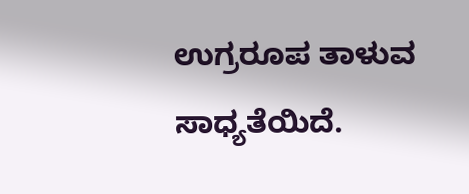ಉಗ್ರರೂಪ ತಾಳುವ ಸಾಧ್ಯತೆಯಿದೆ.